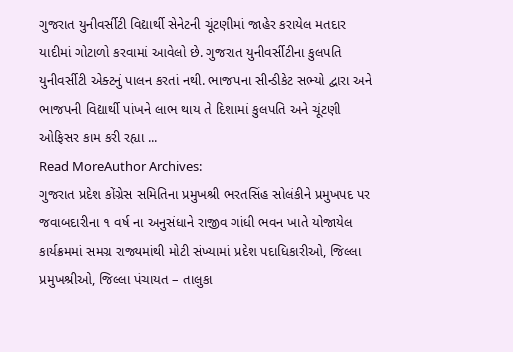ગુજરાત યુનીવર્સીટી વિદ્યાર્થી સેનેટની ચૂંટણીમાં જાહેર કરાયેલ મતદાર યાદીમાં ગોટાળો કરવામાં આવેલો છે. ગુજરાત યુનીવર્સીટીના કુલપતિ યુનીવર્સીટી એક્ટનું પાલન કરતાં નથી. ભાજપના સીન્ડીકેટ સભ્યો દ્વારા અને ભાજપની વિદ્યાર્થી પાંખને લાભ થાય તે દિશામાં કુલપતિ અને ચૂંટણી ઓફિસર કામ કરી રહ્યા ...
Read MoreAuthor Archives:
ગુજરાત પ્રદેશ કોંગ્રેસ સમિતિના પ્રમુખશ્રી ભરતસિંહ સોલંકીને પ્રમુખપદ પર જવાબદારીના ૧ વર્ષ ના અનુસંધાને રાજીવ ગાંધી ભવન ખાતે યોજાયેલ કાર્યક્રમમાં સમગ્ર રાજ્યમાંથી મોટી સંખ્યામાં પ્રદેશ પદાધિકારીઓ, જિલ્લા પ્રમુખશ્રીઓ, જિલ્લા પંચાયત – તાલુકા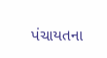પંચાયતના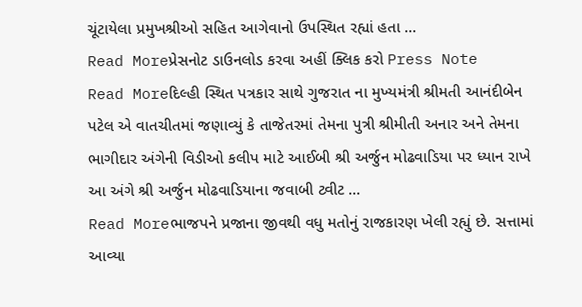ચૂંટાયેલા પ્રમુખશ્રીઓ સહિત આગેવાનો ઉપસ્થિત રહ્યાં હતા ...
Read Moreપ્રેસનોટ ડાઉનલોડ કરવા અહીં ક્લિક કરો Press Note
Read Moreદિલ્હી સ્થિત પત્રકાર સાથે ગુજરાત ના મુખ્યમંત્રી શ્રીમતી આનંદીબેન પટેલ એ વાતચીતમાં જણાવ્યું કે તાજેતરમાં તેમના પુત્રી શ્રીમીતી અનાર અને તેમના ભાગીદાર અંગેની વિડીઓ કલીપ માટે આઈબી શ્રી અર્જુન મોઢવાડિયા પર ધ્યાન રાખે આ અંગે શ્રી અર્જુન મોઢવાડિયાના જવાબી ટ્વીટ ...
Read Moreભાજપને પ્રજાના જીવથી વધુ મતોનું રાજકારણ ખેલી રહ્યું છે. સત્તામાં આવ્યા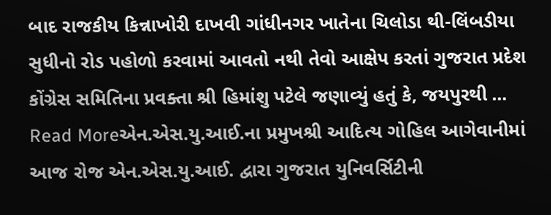બાદ રાજકીય કિન્નાખોરી દાખવી ગાંધીનગર ખાતેના ચિલોડા થી-લિંબડીયા સુધીનો રોડ પહોળો કરવામાં આવતો નથી તેવો આક્ષેપ કરતાં ગુજરાત પ્રદેશ કોંગ્રેસ સમિતિના પ્રવક્તા શ્રી હિમાંશુ પટેલે જણાવ્યું હતું કે, જયપુરથી ...
Read Moreએન.એસ.યુ.આઈ.ના પ્રમુખશ્રી આદિત્ય ગોહિલ આગેવાનીમાં આજ રોજ એન.એસ.યુ.આઈ. દ્વારા ગુજરાત યુનિવર્સિટીની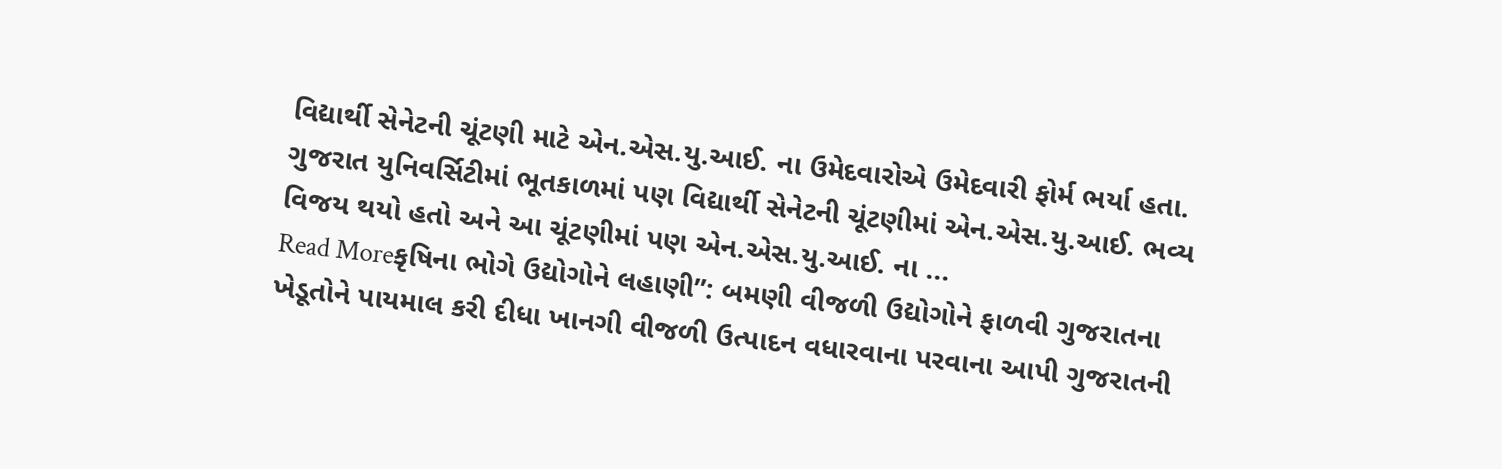વિદ્યાર્થી સેનેટની ચૂંટણી માટે એન.એસ.યુ.આઈ. ના ઉમેદવારોએ ઉમેદવારી ફોર્મ ભર્યા હતા. ગુજરાત યુનિવર્સિટીમાં ભૂતકાળમાં પણ વિદ્યાર્થી સેનેટની ચૂંટણીમાં એન.એસ.યુ.આઈ. ભવ્ય વિજય થયો હતો અને આ ચૂંટણીમાં પણ એન.એસ.યુ.આઈ. ના ...
Read Moreકૃષિના ભોગે ઉદ્યોગોને લહાણી”: બમણી વીજળી ઉદ્યોગોને ફાળવી ગુજરાતના ખેડૂતોને પાયમાલ કરી દીધા ખાનગી વીજળી ઉત્પાદન વધારવાના પરવાના આપી ગુજરાતની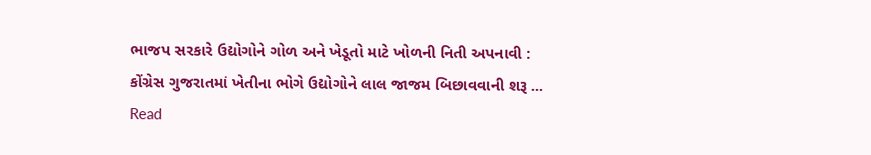ભાજપ સરકારે ઉદ્યોગોને ગોળ અને ખેડૂતો માટે ખોળની નિતી અપનાવી : કોંગ્રેસ ગુજરાતમાં ખેતીના ભોગે ઉદ્યોગોને લાલ જાજમ બિછાવવાની શરૂ ...
Read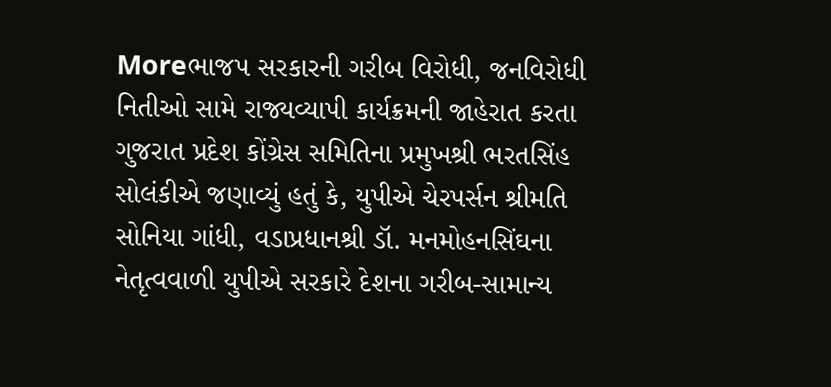Moreભાજપ સરકારની ગરીબ વિરોધી, જનવિરોધી નિતીઓ સામે રાજ્યવ્યાપી કાર્યક્રમની જાહેરાત કરતા ગુજરાત પ્રદેશ કોંગ્રેસ સમિતિના પ્રમુખશ્રી ભરતસિંહ સોલંકીએ જણાવ્યું હતું કે, યુપીએ ચેરપર્સન શ્રીમતિ સોનિયા ગાંધી, વડાપ્રધાનશ્રી ડૉ. મનમોહનસિંઘના નેતૃત્વવાળી યુપીએ સરકારે દેશના ગરીબ-સામાન્ય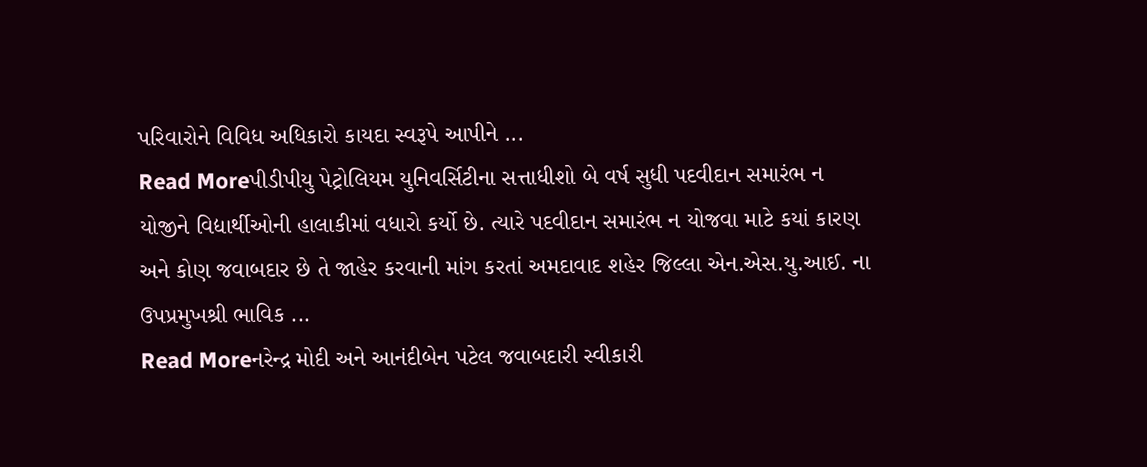પરિવારોને વિવિધ અધિકારો કાયદા સ્વરૂપે આપીને ...
Read Moreપીડીપીયુ પેટ્રોલિયમ યુનિવર્સિટીના સત્તાધીશો બે વર્ષ સુધી પદવીદાન સમારંભ ન યોજીને વિદ્યાર્થીઓની હાલાકીમાં વધારો કર્યો છે. ત્યારે પદવીદાન સમારંભ ન યોજવા માટે કયાં કારણ અને કોણ જવાબદાર છે તે જાહેર કરવાની માંગ કરતાં અમદાવાદ શહેર જિલ્લા એન.એસ.યુ.આઈ. ના ઉપપ્રમુખશ્રી ભાવિક ...
Read Moreનરેન્દ્ર મોદી અને આનંદીબેન પટેલ જવાબદારી સ્વીકારી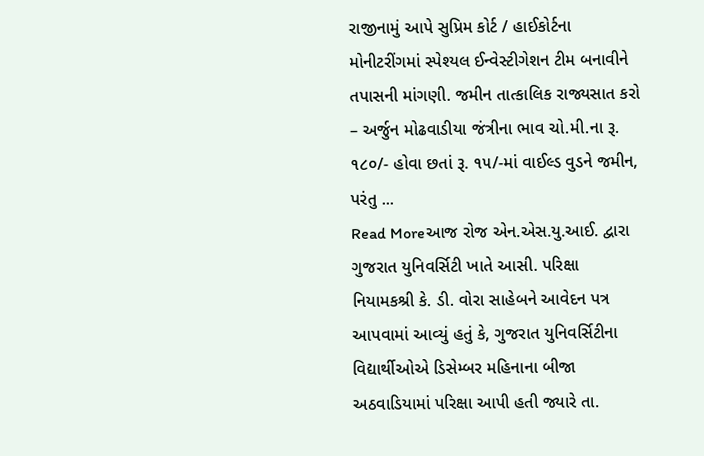રાજીનામું આપે સુપ્રિમ કોર્ટ / હાઈકોર્ટના મોનીટરીંગમાં સ્પેશ્યલ ઈન્વેસ્ટીગેશન ટીમ બનાવીને તપાસની માંગણી. જમીન તાત્કાલિક રાજ્યસાત કરો – અર્જુન મોઢવાડીયા જંત્રીના ભાવ ચો.મી.ના રૂ. ૧૮૦/- હોવા છતાં રૂ. ૧૫/-માં વાઈલ્ડ વુડને જમીન, પરંતુ ...
Read Moreઆજ રોજ એન.એસ.યુ.આઈ. દ્વારા ગુજરાત યુનિવર્સિટી ખાતે આસી. પરિક્ષા નિયામકશ્રી કે. ડી. વોરા સાહેબને આવેદન પત્ર આપવામાં આવ્યું હતું કે, ગુજરાત યુનિવર્સિટીના વિદ્યાર્થીઓએ ડિસેમ્બર મહિનાના બીજા અઠવાડિયામાં પરિક્ષા આપી હતી જ્યારે તા.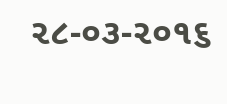૨૮-૦૩-૨૦૧૬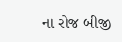ના રોજ બીજી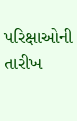પરિક્ષાઓની તારીખ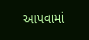આપવામાં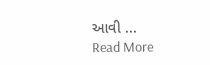આવી ...
Read More